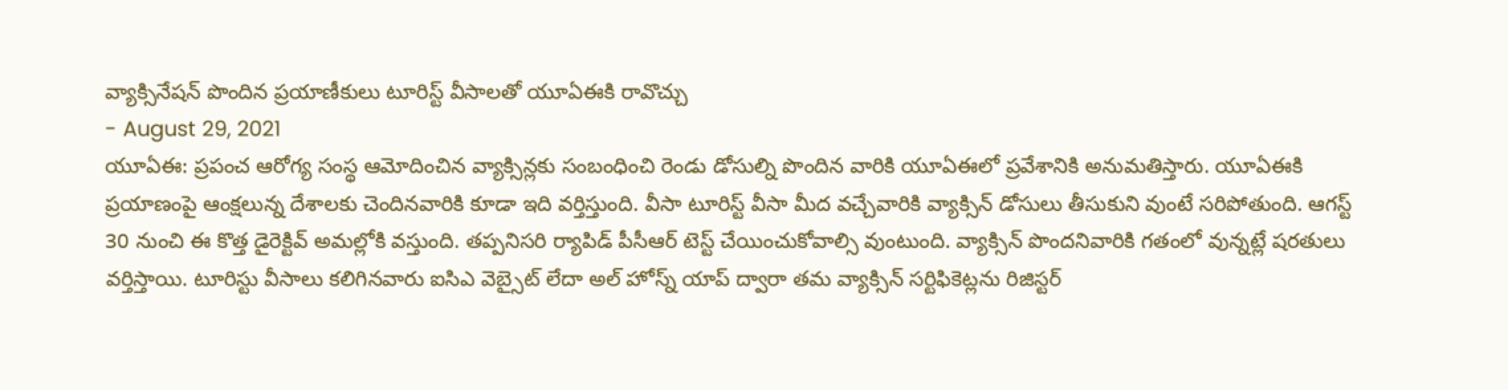వ్యాక్సినేషన్ పొందిన ప్రయాణీకులు టూరిస్ట్ వీసాలతో యూఏఈకి రావొచ్చు
- August 29, 2021
యూఏఈ: ప్రపంచ ఆరోగ్య సంస్థ ఆమోదించిన వ్యాక్సిన్లకు సంబంధించి రెండు డోసుల్ని పొందిన వారికి యూఏఈలో ప్రవేశానికి అనుమతిస్తారు. యూఏఈకి ప్రయాణంపై ఆంక్షలున్న దేశాలకు చెందినవారికి కూడా ఇది వర్తిస్తుంది. వీసా టూరిస్ట్ వీసా మీద వచ్చేవారికి వ్యాక్సిన్ డోసులు తీసుకుని వుంటే సరిపోతుంది. ఆగస్ట్ 30 నుంచి ఈ కొత్త డైరెక్టివ్ అమల్లోకి వస్తుంది. తప్పనిసరి ర్యాపిడ్ పీసీఆర్ టెస్ట్ చేయించుకోవాల్సి వుంటుంది. వ్యాక్సిన్ పొందనివారికి గతంలో వున్నట్లే షరతులు వర్తిస్తాయి. టూరిస్టు వీసాలు కలిగినవారు ఐసిఎ వెబ్సైట్ లేదా అల్ హోస్న్ యాప్ ద్వారా తమ వ్యాక్సిన్ సర్టిఫికెట్లను రిజిస్టర్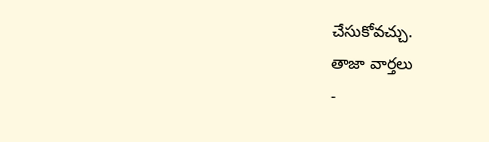చేసుకోవచ్చు.
తాజా వార్తలు
-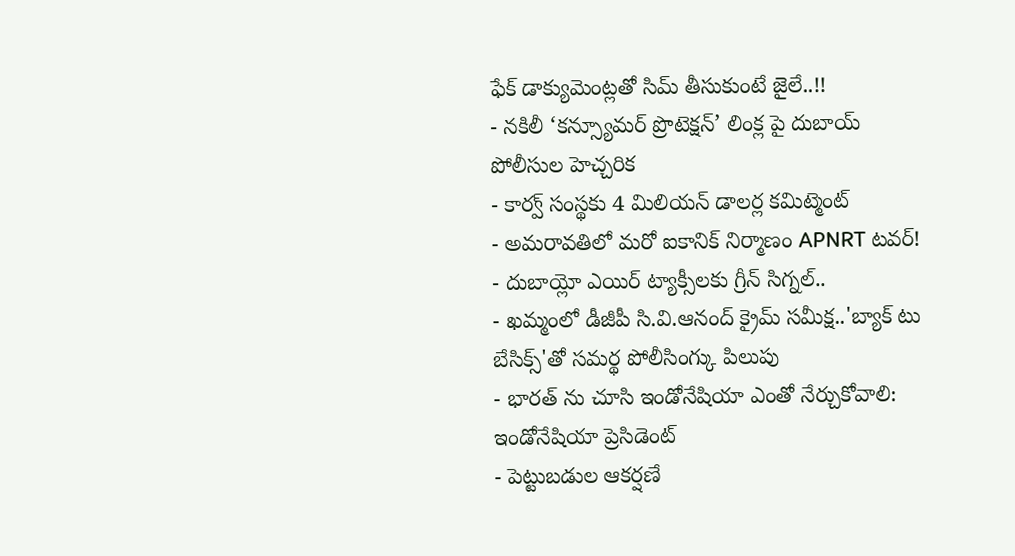ఫేక్ డాక్యుమెంట్లతో సిమ్ తీసుకుంటే జైలే..!!
- నకిలీ ‘కన్స్యూమర్ ప్రొటెక్షన్’ లింక్ల పై దుబాయ్ పోలీసుల హెచ్చరిక
- కార్వ్ సంస్థకు 4 మిలియన్ డాలర్ల కమిట్మెంట్
- అమరావతిలో మరో ఐకానిక్ నిర్మాణం APNRT టవర్!
- దుబాయ్లో ఎయిర్ ట్యాక్సీలకు గ్రీన్ సిగ్నల్..
- ఖమ్మంలో డీజీపీ సి.వి.ఆనంద్ క్రైమ్ సమీక్ష..'బ్యాక్ టు బేసిక్స్'తో సమర్థ పోలీసింగ్కు పిలుపు
- భారత్ ను చూసి ఇండోనేషియా ఎంతో నేర్చుకోవాలి: ఇండోనేషియా ప్రెసిడెంట్
- పెట్టుబడుల ఆకర్షణే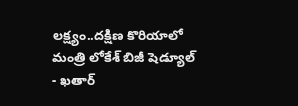లక్ష్యం..దక్షిణ కొరియాలో మంత్రి లోకేశ్ బిజీ షెడ్యూల్
- ఖతార్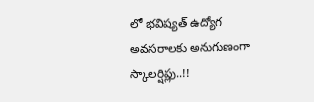లో భవిష్యత్ ఉద్యోగ అవసరాలకు అనుగుణంగా స్కాలర్షిప్లు..!!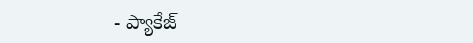- ప్యాకేజ్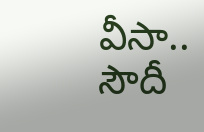వీసా.. సౌదీ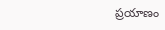ప్రయాణం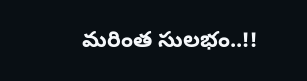మరింత సులభం..!!